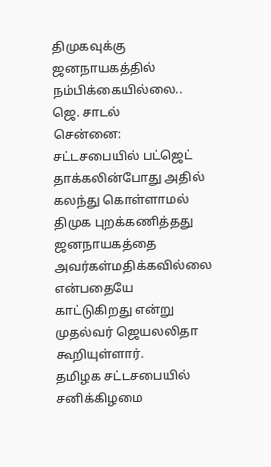திமுகவுக்கு ஜனநாயகத்தில் நம்பிக்கையில்லை.. ஜெ. சாடல்
சென்னை:
சட்டசபையில் பட்ஜெட் தாக்கலின்போது அதில் கலந்து கொள்ளாமல் திமுக புறக்கணித்தது ஜனநாயகத்தை அவர்கள்மதிக்கவில்லை என்பதையே காட்டுகிறது என்று முதல்வர் ஜெயலலிதா கூறியுள்ளார்.
தமிழக சட்டசபையில் சனிக்கிழமை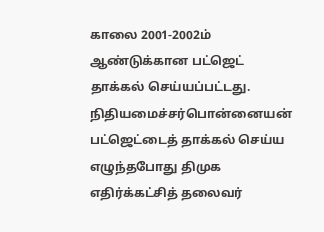காலை 2001-2002ம் ஆண்டுக்கான பட்ஜெட் தாக்கல் செய்யப்பட்டது. நிதியமைச்சர்பொன்னையன் பட்ஜெட்டைத் தாக்கல் செய்ய எழுந்தபோது திமுக எதிர்க்கட்சித் தலைவர்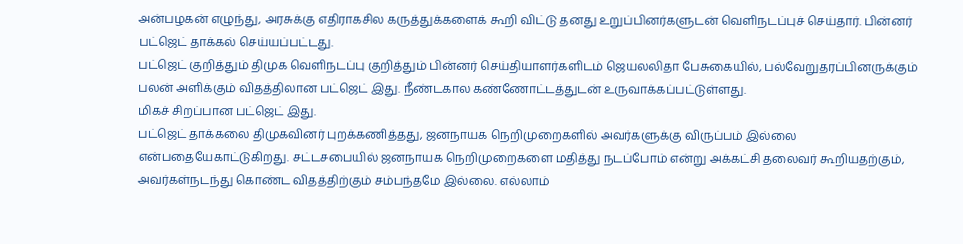அன்பழகன் எழுந்து, அரசுக்கு எதிராகசில கருத்துக்களைக் கூறி விட்டு தனது உறுப்பினர்களுடன் வெளிநடப்புச் செய்தார். பின்னர் பட்ஜெட் தாக்கல் செய்யப்பட்டது.
பட்ஜெட் குறித்தும் திமுக வெளிநடப்பு குறித்தும் பின்னர் செய்தியாளர்களிடம் ஜெயலலிதா பேசுகையில், பல்வேறுதரப்பினருக்கும் பலன் அளிக்கும் விதத்திலான பட்ஜெட் இது. நீண்டகால கண்ணோட்டத்துடன் உருவாக்கப்பட்டுள்ளது.
மிகச் சிறப்பான பட்ஜெட் இது.
பட்ஜெட் தாக்கலை திமுகவினர் புறக்கணித்தது, ஜனநாயக நெறிமுறைகளில் அவர்களுக்கு விருப்பம் இல்லை என்பதையேகாட்டுகிறது. சட்டசபையில் ஜனநாயக நெறிமுறைகளை மதித்து நடப்போம் என்று அக்கட்சி தலைவர் கூறியதற்கும், அவர்கள்நடந்து கொண்ட விதத்திற்கும் சம்பந்தமே இல்லை. எல்லாம்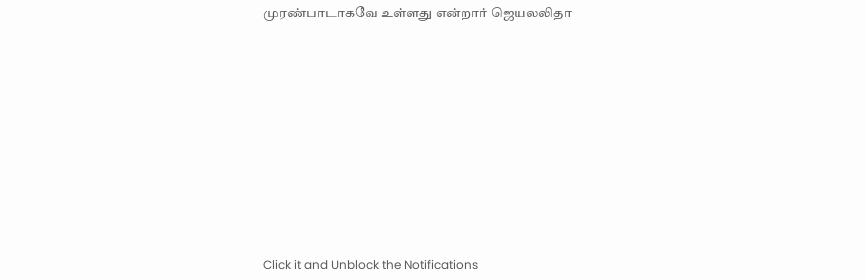முரண்பாடாகவே உள்ளது என்றார் ஜெயலலிதா












Click it and Unblock the Notifications